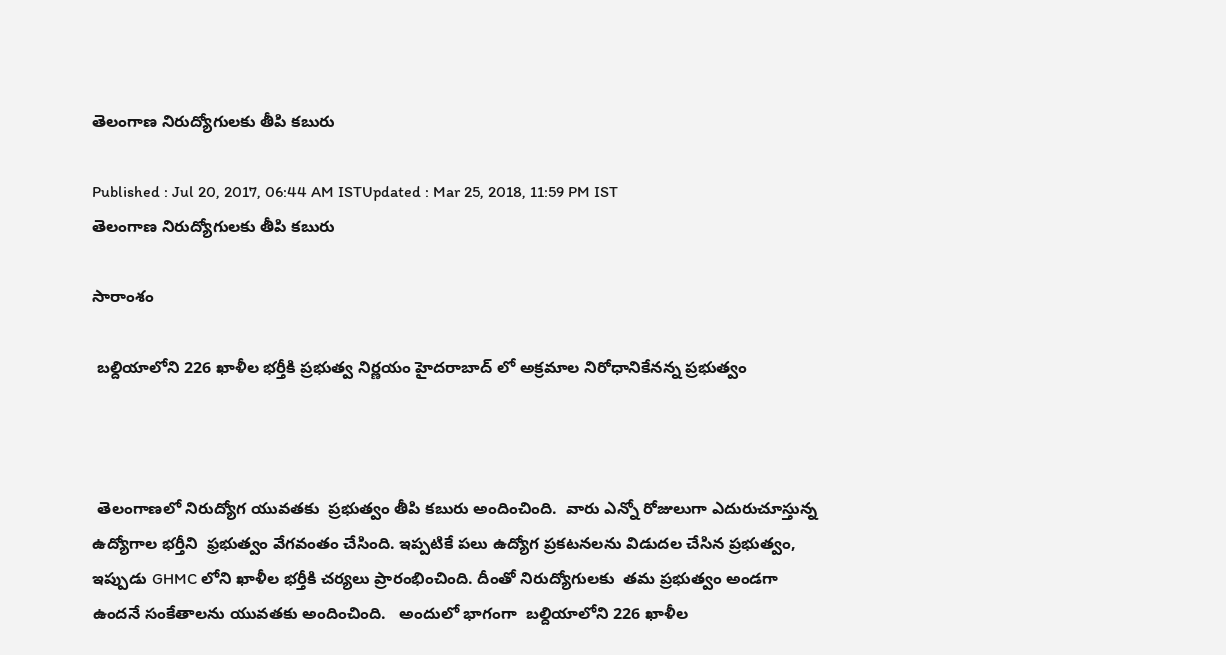తెలంగాణ నిరుద్యోగులకు తీపి కబురు

Published : Jul 20, 2017, 06:44 AM ISTUpdated : Mar 25, 2018, 11:59 PM IST
తెలంగాణ నిరుద్యోగులకు తీపి కబురు

సారాంశం

 బ‌ల్దియాలోని 226 ఖాళీల భ‌ర్తీకి ప్రభుత్వ నిర్ణయం హైదరాబాద్ లో అక్రమాల నిరోధానికేనన్న ప్రభుత్వం



 తెలంగాణలో నిరుద్యోగ యువతకు  ప్రభుత్వం తీపి కబురు అందించింది.  వారు ఎన్నో రోజులుగా ఎదురుచూస్తున్న ఉద్యోగాల భర్తీని  ఫ్రభుత్వం వేగవంతం చేసింది. ఇప్పటికే పలు ఉద్యోగ ప్రకటనలను విడుదల చేసిన ప్రభుత్వం, ఇప్పుడు GHMC లోని ఖాళీల భర్తీకి చర్యలు ప్రారంభించింది. దీంతో నిరుద్యోగులకు  తమ ప్రభుత్వం అండగా ఉందనే సంకేతాలను యువతకు అందించింది.   అందులో భాగంగా  బ‌ల్దియాలోని 226 ఖాళీల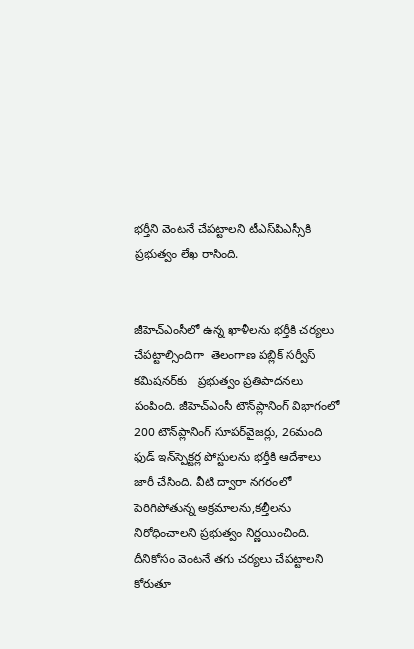భ‌ర్తీని వెంటనే చేపట్టాలని టీఎస్‌పిఎస్సీకి ప్రభుత్వం లేఖ‌ రాసింది.


జీహెచ్ఎంసీలో ఉన్న ఖాళీల‌ను భ‌ర్తీకి చ‌ర్య‌లు చేప‌ట్టాల్సిందిగా  తెలంగాణ ప‌బ్లిక్ స‌ర్వీస్ క‌మిష‌న‌ర్‌కు   ప్ర‌భుత్వం ప్ర‌తిపాద‌న‌లు పంపింది. జీహెచ్ఎంసీ టౌన్‌ప్లానింగ్ విభాగంలో 200 టౌన్‌ప్లానింగ్ సూప‌ర్‌వైజ‌ర్లు, 26మంది ఫుడ్ ఇన్‌స్పెక్ట‌ర్ల పోస్టులను భ‌ర్తీకి ఆదేశాలు జారీ చేసింది. వీటి ద్వారా నగరంలో పెరిగిపోతున్న అక్రమాలను,కల్తీలను నిరోధించాలని ప్రభుత్వం నిర్ణయించింది. దీనికోసం వెంట‌నే త‌గు చ‌ర్య‌లు చేప‌ట్టాల‌ని కోరుతూ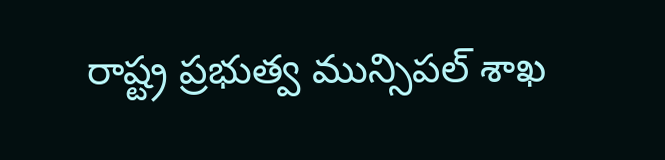రాష్ట్ర ప్ర‌భుత్వ మున్సిప‌ల్ శాఖ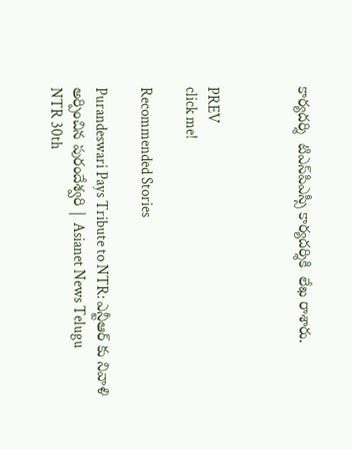కార్య‌ద‌ర్శి  టిఎస్‌పిఎస్సీ కార్య‌ద‌ర్శికి  లేఖ రాశారు.



PREV
click me!

Recommended Stories

Purandeswari Pays Tribute to NTR: ఎన్టీఆర్ కు నివాళి అర్పించిన పురందేశ్వరి | Asianet News Telugu
NTR 30th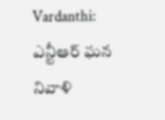Vardanthi: ఎన్టీఆర్ ఘన నివాళి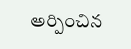అర్పించిన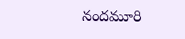నందమూరి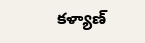కళ్యాణ్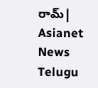రామ్| Asianet News Telugu